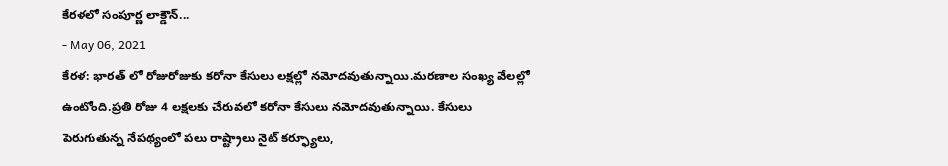కేరళలో సంపూర్ణ లాక్డౌన్...
- May 06, 2021
కేరళ: భారత్ లో రోజురోజుకు కరోనా కేసులు లక్షల్లో నమోదవుతున్నాయి.మరణాల సంఖ్య వేలల్లో ఉంటోంది.ప్రతి రోజు 4 లక్షలకు చేరువలో కరోనా కేసులు నమోదవుతున్నాయి. కేసులు పెరుగుతున్న నేపథ్యంలో పలు రాష్ట్రాలు నైట్ కర్ఫ్యూలు,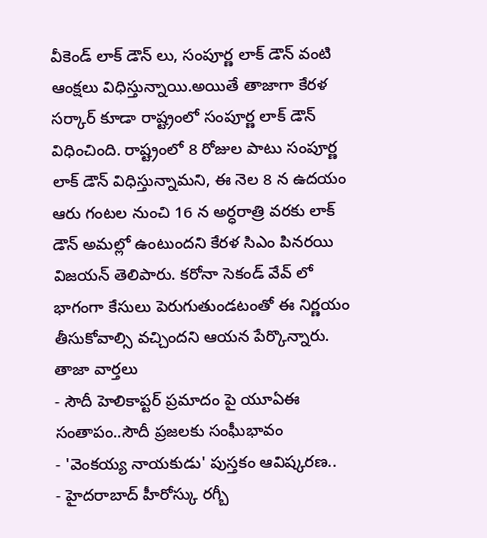వీకెండ్ లాక్ డౌన్ లు, సంపూర్ణ లాక్ డౌన్ వంటి ఆంక్షలు విధిస్తున్నాయి.అయితే తాజాగా కేరళ సర్కార్ కూడా రాష్ట్రంలో సంపూర్ణ లాక్ డౌన్ విధించింది. రాష్ట్రంలో 8 రోజుల పాటు సంపూర్ణ లాక్ డౌన్ విధిస్తున్నామని, ఈ నెల 8 న ఉదయం ఆరు గంటల నుంచి 16 న అర్ధరాత్రి వరకు లాక్ డౌన్ అమల్లో ఉంటుందని కేరళ సిఎం పినరయి విజయన్ తెలిపారు. కరోనా సెకండ్ వేవ్ లో భాగంగా కేసులు పెరుగుతుండటంతో ఈ నిర్ణయం తీసుకోవాల్సి వచ్చిందని ఆయన పేర్కొన్నారు.
తాజా వార్తలు
- సౌదీ హెలికాప్టర్ ప్రమాదం పై యూఏఈ సంతాపం..సౌదీ ప్రజలకు సంఘీభావం
- 'వెంకయ్య నాయకుడు' పుస్తకం ఆవిష్కరణ..
- హైదరాబాద్ హీరోస్కు రగ్బీ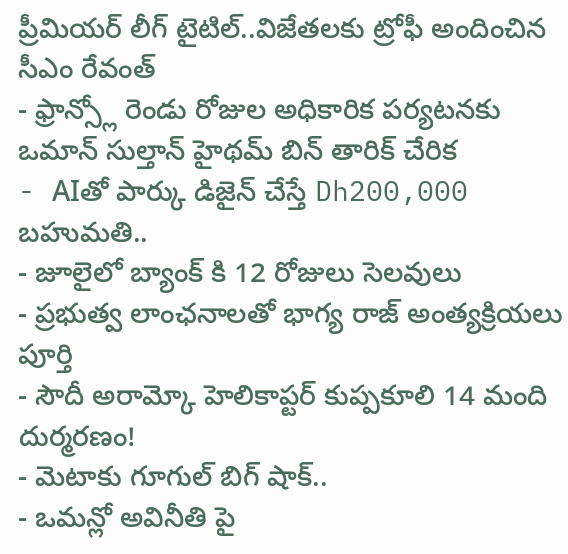ప్రీమియర్ లీగ్ టైటిల్..విజేతలకు ట్రోఫీ అందించిన సీఎం రేవంత్
- ఫ్రాన్స్లో రెండు రోజుల అధికారిక పర్యటనకు ఒమాన్ సుల్తాన్ హైథమ్ బిన్ తారిక్ చేరిక
- AIతో పార్కు డిజైన్ చేస్తే Dh200,000 బహుమతి..
- జూలైలో బ్యాంక్ కి 12 రోజులు సెలవులు
- ప్రభుత్వ లాంఛనాలతో భాగ్య రాజ్ అంత్యక్రియలు పూర్తి
- సౌదీ అరామ్కో హెలికాప్టర్ కుప్పకూలి 14 మంది దుర్మరణం!
- మెటాకు గూగుల్ బిగ్ షాక్..
- ఒమన్లో అవినీతి పై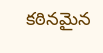కఠినమైన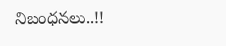నిబంధనలు..!!